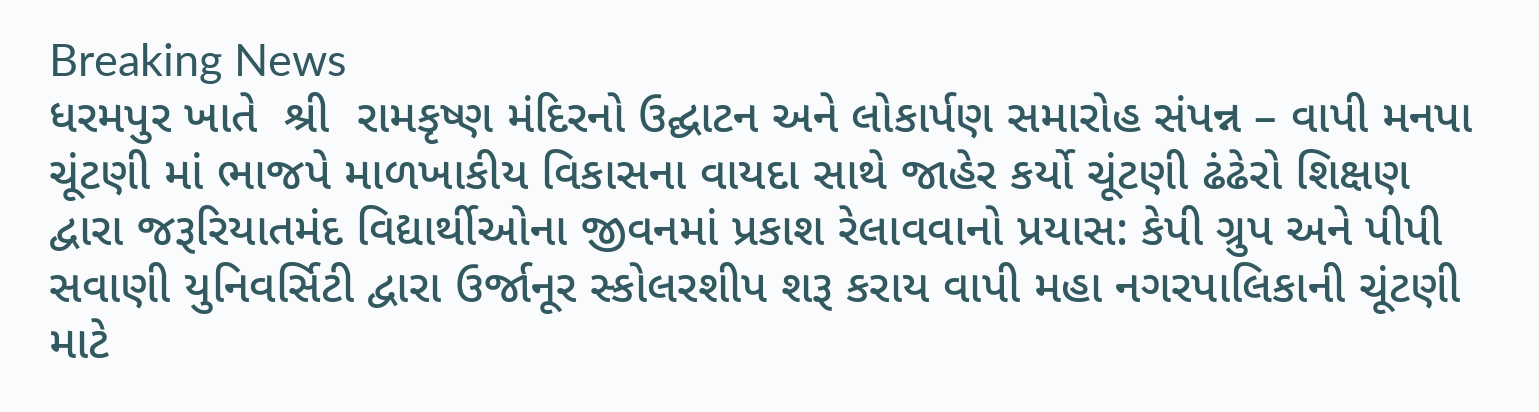Breaking News
ધરમપુર ખાતે  શ્રી  રામકૃષ્ણ મંદિરનો ઉદ્ઘાટન અને લોકાર્પણ સમારોહ સંપન્ન – વાપી મનપા ચૂંટણી માં ભાજપે માળખાકીય વિકાસના વાયદા સાથે જાહેર કર્યો ચૂંટણી ઢંઢેરો શિક્ષણ દ્વારા જરૂરિયાતમંદ વિદ્યાર્થીઓના જીવનમાં પ્રકાશ રેલાવવાનો પ્રયાસ: કેપી ગ્રુપ અને પીપી સવાણી યુનિવર્સિટી દ્વારા ઉર્જાનૂર સ્કોલરશીપ શરૂ કરાય વાપી મહા નગરપાલિકાની ચૂંટણી માટે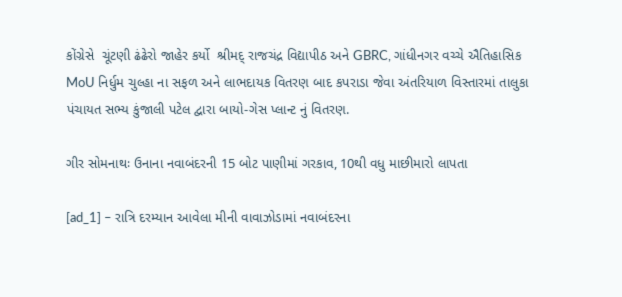કોંગ્રેસે  ચૂંટણી ઢંઢેરો જાહેર કર્યો  શ્રીમદ્ રાજચંદ્ર વિદ્યાપીઠ અને GBRC, ગાંધીનગર વચ્ચે ઐતિહાસિક MoU નિર્ધુમ ચુલ્હા ના સફળ અને લાભદાયક વિતરણ બાદ કપરાડા જેવા અંતરિયાળ વિસ્તારમાં તાલુકા પંચાયત સભ્ય કુંજાલી પટેલ દ્વારા બાયો-ગેસ પ્લાન્ટ નું વિતરણ.

ગીર સોમનાથઃ ઉનાના નવાબંદરની 15 બોટ પાણીમાં ગરકાવ, 10થી વધુ માછીમારો લાપતા

[ad_1] – રાત્રિ દરમ્યાન આવેલા મીની વાવાઝોડામાં નવાબંદરના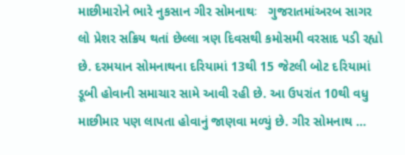માછીમારોને ભારે નુકસાન ગીર સોમનાથઃ   ગુજરાતમાંઅરબ સાગર લો પ્રેશર સક્રિય થતાં છેલ્લા ત્રણ દિવસથી કમોસમી વરસાદ પડી રહ્યો છે. દરમયાન સોમનાથના દરિયામાં 13થી 15 જેટલી બોટ દરિયામાં ડૂબી હોવાની સમાચાર સામે આવી રહી છે. આ ઉપરાંત 10થી વધુ માછીમાર પણ લાપતા હોવાનું જાણવા મળ્યું છે. ગીર સોમનાથ …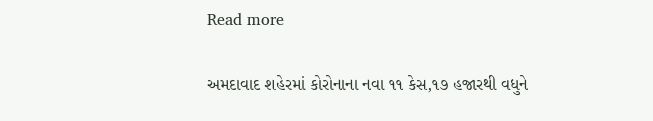Read more

અમદાવાદ શહેરમાં કોરોનાના નવા ૧૧ કેસ,૧૭ હજારથી વધુને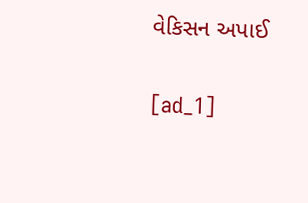વેકિસન અપાઈ

[ad_1]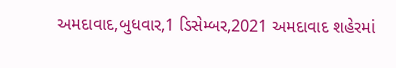અમદાવાદ,બુધવાર,1 ડિસેમ્બર,2021 અમદાવાદ શહેરમાં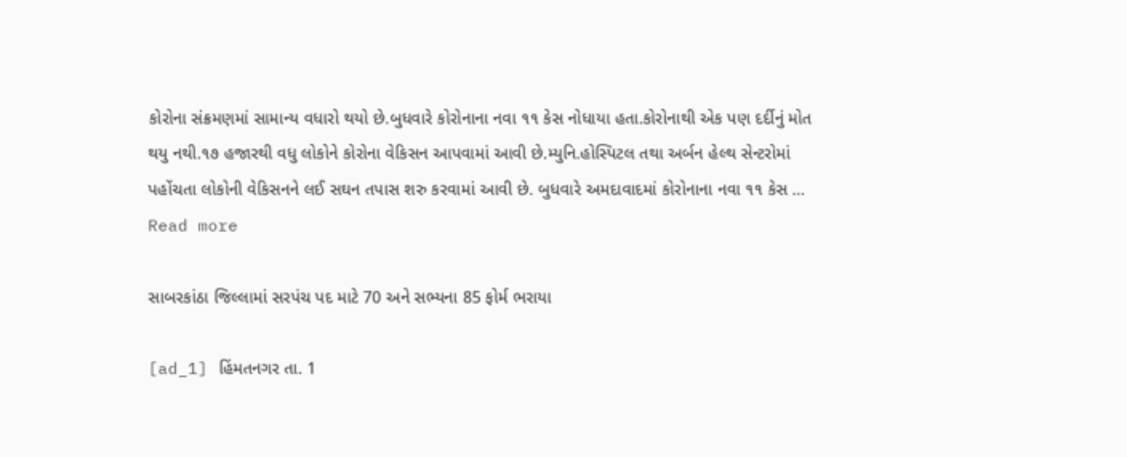કોરોના સંક્રમણમાં સામાન્ય વધારો થયો છે.બુધવારે કોરોનાના નવા ૧૧ કેસ નોધાયા હતા.કોરોનાથી એક પણ દર્દીનું મોત થયુ નથી.૧૭ હજારથી વધુ લોકોને કોરોના વેકિસન આપવામાં આવી છે.મ્યુનિ.હોસ્પિટલ તથા અર્બન હેલ્થ સેન્ટરોમાં પહોંચતા લોકોની વેકિસનને લઈ સઘન તપાસ શરુ કરવામાં આવી છે. બુધવારે અમદાવાદમાં કોરોનાના નવા ૧૧ કેસ … Read more

સાબરકાંઠા જિલ્લામાં સરપંચ પદ માટે 70 અને સભ્યના 85 ફોર્મ ભરાયા

[ad_1] હિંમતનગર તા. 1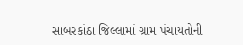સાબરકાંઠા જિલ્લામાં ગ્રામ પંચાયતોની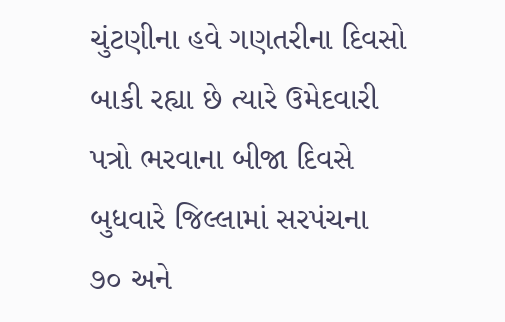ચુંટણીના હવે ગણતરીના દિવસો બાકી રહ્યા છે ત્યારે ઉમેદવારી પત્રો ભરવાના બીજા દિવસે બુધવારે જિલ્લામાં સરપંચના ૭૦ અને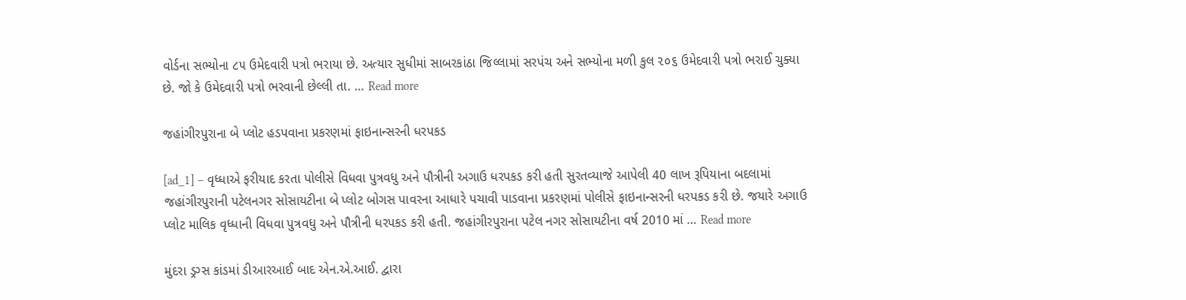વોર્ડના સભ્યોના ૮૫ ઉમેદવારી પત્રો ભરાયા છે. અત્યાર સુધીમાં સાબરકાંઠા જિલ્લામાં સરપંચ અને સભ્યોના મળી કુલ ૨૦૬ ઉમેદવારી પત્રો ભરાઈ ચુક્યા છે. જો કે ઉમેદવારી પત્રો ભરવાની છેલ્લી તા. … Read more

જહાંગીરપુરાના બે પ્લોટ હડપવાના પ્રકરણમાં ફાઇનાન્સરની ધરપકડ

[ad_1] – વૃધ્ધાએ ફરીયાદ કરતા પોલીસે વિધવા પુત્રવધુ અને પૌત્રીની અગાઉ ધરપકડ કરી હતી સુરતવ્યાજે આપેલી 40 લાખ રૂપિયાના બદલામાં જહાંગીરપુરાની પટેલનગર સોસાયટીના બે પ્લોટ બોગસ પાવરના આધારે પચાવી પાડવાના પ્રકરણમાં પોલીસે ફાઇનાન્સરની ધરપકડ કરી છે. જયારે અગાઉ પ્લોટ માલિક વૃધ્ધાની વિધવા પુત્રવધુ અને પૌત્રીની ધરપકડ કરી હતી. જહાંગીરપુરાના પટેલ નગર સોસાયટીના વર્ષ 2010 માં … Read more

મુંદરા ડ્રગ્સ કાંડમાં ડીઆરઆઈ બાદ એન.એ.આઈ. દ્વારા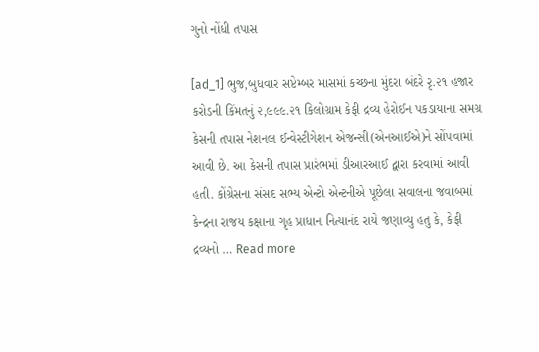ગુનો નોંધી તપાસ

[ad_1] ભુજ,બુધવાર સપ્ટેમ્બર માસમાં કચ્છના મુંદરા બંદરે રૃ.૨૧ હજાર કરોડની કિંમતનું ૨,૯૯૯.૨૧ કિલોગ્રામ કેફી દ્રવ્ય હેરોઈન પકડાયાના સમગ્ર કેસની તપાસ નેશનલ ઈન્વેસ્ટીગેશન એજન્સી(એનઆઈએ)ને સોંપવામાં આવી છે. આ કેસની તપાસ પ્રારંભમાં ડીઆરઆઈ દ્વારા કરવામાં આવી હતી. કોંગ્રેસના સંસદ સભ્ય એન્ટો એન્ટનીએ પૂછેલા સવાલના જવાબમાં કેન્દ્રના રાજય કક્ષાના ગૃહ પ્રાધાન નિત્યાનંદ રાયે જણાવ્યુ હતુ કે, કેફી દ્રવ્યનો … Read more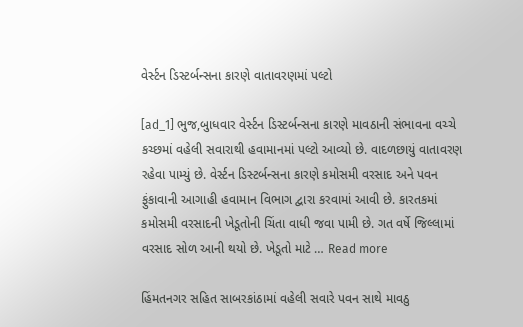વેર્સ્ટન ડિસ્ટર્બન્સના કારણે વાતાવરણમાં પલ્ટો

[ad_1] ભુજ,બુાધવાર વેર્સ્ટન ડિસ્ટર્બન્સના કારણે માવઠાની સંભાવના વચ્ચે કચ્છમાં વહેલી સવારાથી હવામાનમાં પલ્ટો આવ્યો છે. વાદળછાયું વાતાવરણ રહેવા પામ્યું છે. વેર્સ્ટન ડિસ્ટર્બન્સના કારણે કમોસમી વરસાદ અને પવન ફુંકાવાની આગાહી હવામાન વિભાગ દ્વારા કરવામાં આવી છે. કારતકમાં કમોસમી વરસાદની ખેડૂતોની ચિંતા વાધી જવા પામી છે. ગત વર્ષે જિલ્લામાં વરસાદ સોળ આની થયો છે. ખેડૂતો માટે … Read more

હિંમતનગર સહિત સાબરકાંઠામાં વહેલી સવારે પવન સાથે માવઠુ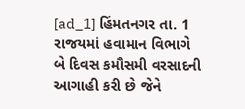[ad_1] હિંમતનગર તા. 1 રાજયમાં હવામાન વિભાગે બે દિવસ કમૌસમી વરસાદની આગાહી કરી છે જેને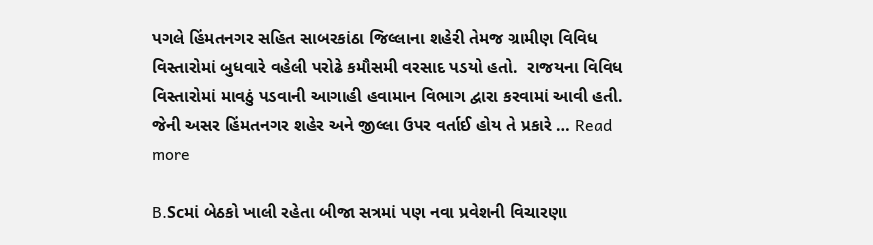પગલે હિંમતનગર સહિત સાબરકાંઠા જિલ્લાના શહેરી તેમજ ગ્રામીણ વિવિધ વિસ્તારોમાં બુધવારે વહેલી પરોઢે કમૌસમી વરસાદ પડયો હતો.  રાજયના વિવિધ વિસ્તારોમાં માવઠું પડવાની આગાહી હવામાન વિભાગ દ્વારા કરવામાં આવી હતી. જેની અસર હિંમતનગર શહેર અને જીલ્લા ઉપર વર્તાઈ હોય તે પ્રકારે … Read more

B.Scમાં બેઠકો ખાલી રહેતા બીજા સત્રમાં પણ નવા પ્રવેશની વિચારણા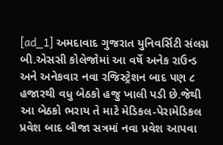[ad_1] અમદાવાદ ગુજરાત યુનિવર્સિટી સંલગ્ન બી.એસસી કોલેજોમાં આ વર્ષે અનેક રાઉન્ડ અને અનેકવાર નવા રજિસ્ટ્રેશન બાદ પણ ૮ હજારથી વધુ બેઠકો હજુ ખાલી પડી છે.જેથી આ બેઠકો ભરાય તે માટે મેડિકલ-પેરામેડિકલ પ્રવેશ બાદ બીજા સત્રમાં નવા પ્રવેશ આપવા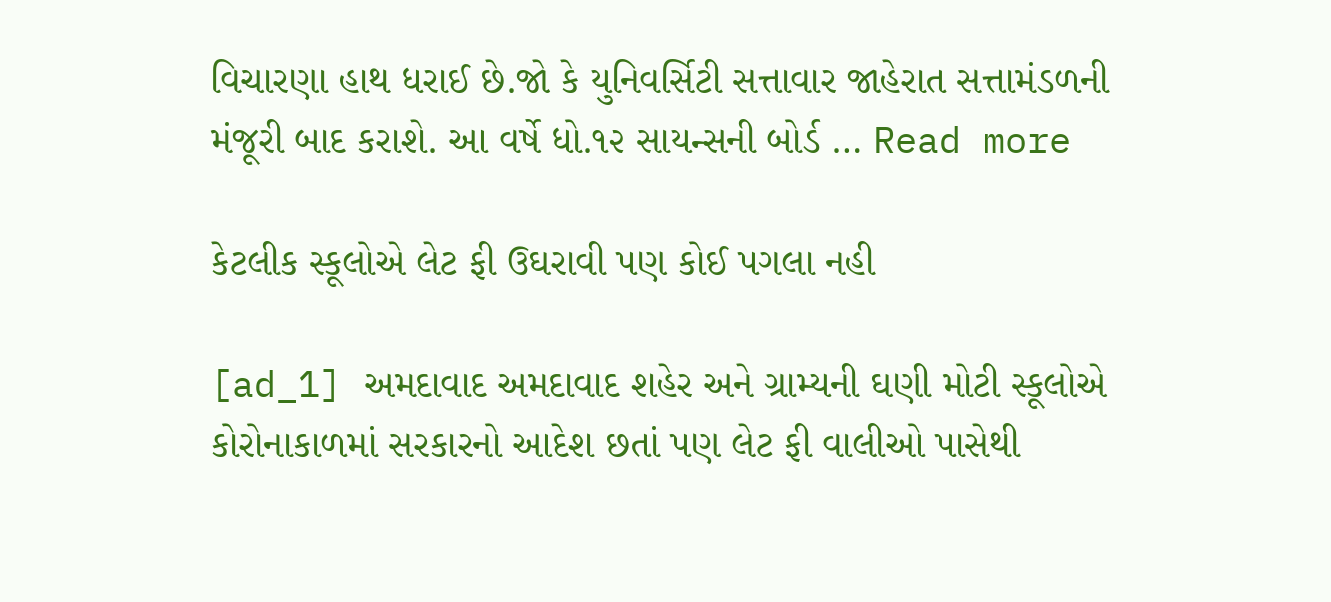વિચારણા હાથ ધરાઈ છે.જો કે યુનિવર્સિટી સત્તાવાર જાહેરાત સત્તામંડળની મંજૂરી બાદ કરાશે. આ વર્ષે ધો.૧૨ સાયન્સની બોર્ડ … Read more

કેટલીક સ્કૂલોએ લેટ ફી ઉઘરાવી પણ કોઈ પગલા નહી

[ad_1] અમદાવાદ અમદાવાદ શહેર અને ગ્રામ્યની ઘણી મોટી સ્કૂલોએ કોરોનાકાળમાં સરકારનો આદેશ છતાં પણ લેટ ફી વાલીઓ પાસેથી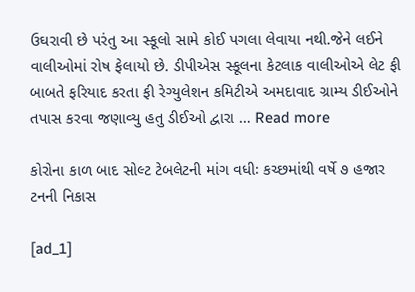ઉઘરાવી છે પરંતુ આ સ્કૂલો સામે કોઈ પગલા લેવાયા નથી.જેને લઈને વાલીઓમાં રોષ ફેલાયો છે. ડીપીએસ સ્કૂલના કેટલાક વાલીઓએ લેટ ફી બાબતે ફરિયાદ કરતા ફી રેગ્યુલેશન કમિટીએ અમદાવાદ ગ્રામ્ય ડીઈઓને તપાસ કરવા જણાવ્યુ હતુ ડીઈઓ દ્વારા … Read more

કોરોના કાળ બાદ સોલ્ટ ટેબલેટની માંગ વધીઃ કચ્છમાંથી વર્ષે ૭ હજાર ટનની નિકાસ

[ad_1]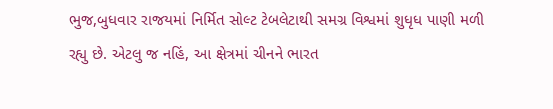ભુજ,બુધવાર રાજયમાં નિર્મિત સોલ્ટ ટેબલેટાથી સમગ્ર વિશ્વમાં શુધૃધ પાણી મળી રહ્યુ છે. એટલુ જ નહિં, આ ક્ષેત્રમાં ચીનને ભારત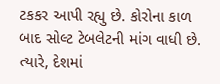ટકકર આપી રહ્યુ છે. કોરોના કાળ બાદ સોલ્ટ ટેબલેટની માંગ વાધી છે. ત્યારે, દેશમાં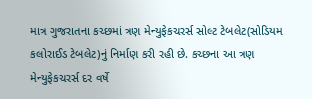માત્ર ગુજરાતના કચ્છમાં ત્રણ મેન્યુફેકચરર્સ સોલ્ટ ટેબલેટ(સોડિયમ કલોરાઈડ ટેબલેટ)નું નિર્માણ કરી રહી છે. કચ્છના આ ત્રણ મેન્યુફેકચરર્સ દર વર્ષે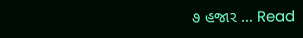૭ હજાર … Read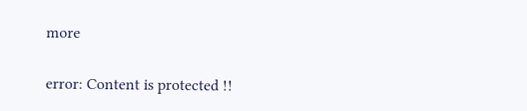more

error: Content is protected !!